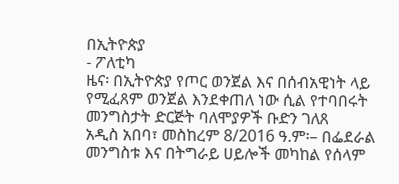በኢትዮጵያ
- ፖለቲካ
ዜና፡ በኢትዮጵያ የጦር ወንጀል እና በሰብአዊነት ላይ የሚፈጸም ወንጀል እንደቀጠለ ነው ሲል የተባበሩት መንግስታት ድርጅት ባለሞያዎች ቡድን ገለጸ
አዲስ አበባ፣ መስከረም 8/2016 ዓ.ም፡– በፌደራል መንግስቱ እና በትግራይ ሀይሎች መካከል የሰላም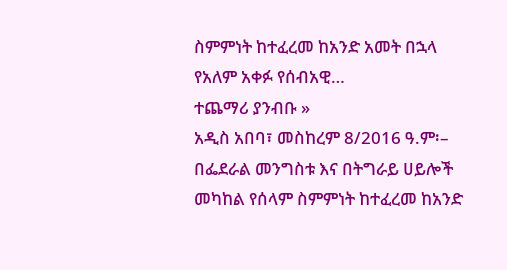ስምምነት ከተፈረመ ከአንድ አመት በኋላ የአለም አቀፉ የሰብአዊ…
ተጨማሪ ያንብቡ »
አዲስ አበባ፣ መስከረም 8/2016 ዓ.ም፡– በፌደራል መንግስቱ እና በትግራይ ሀይሎች መካከል የሰላም ስምምነት ከተፈረመ ከአንድ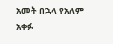አመት በኋላ የአለም አቀፉ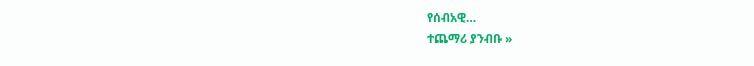የሰብአዊ…
ተጨማሪ ያንብቡ »